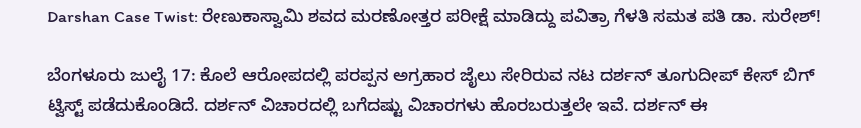Darshan Case Twist: ರೇಣುಕಾಸ್ವಾಮಿ ಶವದ ಮರಣೋತ್ತರ ಪರೀಕ್ಷೆ ಮಾಡಿದ್ದು ಪವಿತ್ರಾ ಗೆಳತಿ ಸಮತ ಪತಿ ಡಾ. ಸುರೇಶ್‌!

ಬೆಂಗಳೂರು ಜುಲೈ 17: ಕೊಲೆ ಆರೋಪದಲ್ಲಿ ಪರಪ್ಪನ ಅಗ್ರಹಾರ ಜೈಲು ಸೇರಿರುವ ನಟ ದರ್ಶನ್‌ ತೂಗುದೀಪ್ ಕೇಸ್‌ ಬಿಗ್ ಟ್ವಿಸ್ಟ್ ಪಡೆದುಕೊಂಡಿದೆ. ದರ್ಶನ್ ವಿಚಾರದಲ್ಲಿ ಬಗೆದಷ್ಟು ವಿಚಾರಗಳು ಹೊರಬರುತ್ತಲೇ ಇವೆ. ದರ್ಶನ್ ಈ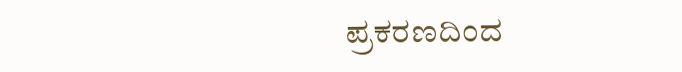ಪ್ರಕರಣದಿಂದ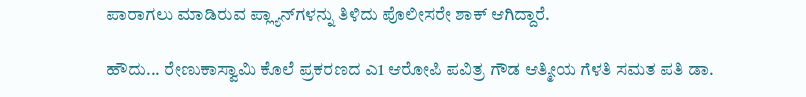ಪಾರಾಗಲು ಮಾಡಿರುವ ಪ್ಲ್ಯಾನ್‌ಗಳನ್ನು ತಿಳಿದು ಪೊಲೀಸರೇ ಶಾಕ್ ಆಗಿದ್ದಾರೆ.

ಹೌದು... ರೇಣುಕಾಸ್ವಾಮಿ ಕೊಲೆ ಪ್ರಕರಣದ ಎ1 ಆರೋಪಿ ಪವಿತ್ರ ಗೌಡ ಆತ್ಮೀಯ ಗೆಳತಿ ಸಮತ ಪತಿ ಡಾ.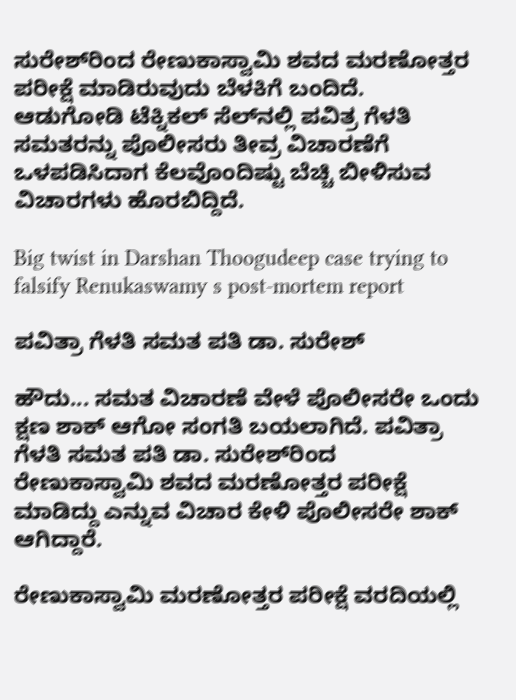ಸುರೇಶ್‌ರಿಂದ ರೇಣುಕಾಸ್ವಾಮಿ ಶವದ ಮರಣೋತ್ತರ ಪರೀಕ್ಷೆ ಮಾಡಿರುವುದು ಬೆಳಕಿಗೆ ಬಂದಿದೆ. ಆಡುಗೋಡಿ ಟೆಕ್ನಿಕಲ್ ಸೆಲ್‌ನಲ್ಲಿ ಪವಿತ್ರ ಗೆಳತಿ ಸಮತರನ್ನು ಪೊಲೀಸರು ತೀವ್ರ ವಿಚಾರಣೆಗೆ ಒಳಪಡಿಸಿದಾಗ ಕೆಲವೊಂದಿಷ್ಟು ಬೆಚ್ಚಿ ಬೀಳಿಸುವ ವಿಚಾರಗಳು ಹೊರಬಿದ್ದಿದೆ.

Big twist in Darshan Thoogudeep case trying to falsify Renukaswamy s post-mortem report

ಪವಿತ್ರಾ ಗೆಳತಿ ಸಮತ ಪತಿ ಡಾ. ಸುರೇಶ್‌

ಹೌದು... ಸಮತ ವಿಚಾರಣೆ ವೇಳೆ ಪೊಲೀಸರೇ ಒಂದು ಕ್ಷಣ ಶಾಕ್ ಆಗೋ ಸಂಗತಿ ಬಯಲಾಗಿದೆ. ಪವಿತ್ರಾ ಗೆಳತಿ ಸಮತ ಪತಿ ಡಾ. ಸುರೇಶ್‌ರಿಂದ ರೇಣುಕಾಸ್ವಾಮಿ ಶವದ ಮರಣೋತ್ತರ ಪರೀಕ್ಷೆ ಮಾಡಿದ್ದು ಎನ್ನುವ ವಿಚಾರ ಕೇಳಿ ಪೊಲೀಸರೇ ಶಾಕ್ ಆಗಿದ್ದಾರೆ.

ರೇಣುಕಾಸ್ವಾಮಿ ಮರಣೋತ್ತರ ಪರೀಕ್ಷೆ ವರದಿಯಲ್ಲಿ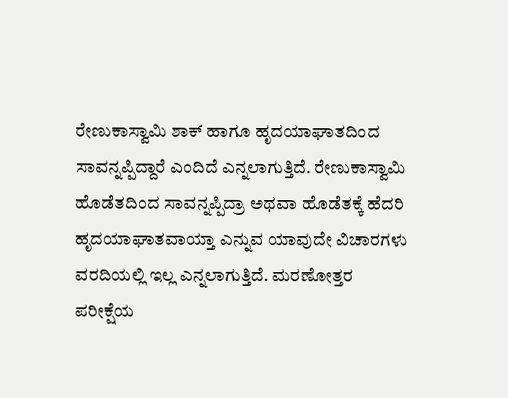ರೇಣುಕಾಸ್ವಾಮಿ ಶಾಕ್ ಹಾಗೂ ಹೃದಯಾಘಾತದಿಂದ ಸಾವನ್ನಪ್ಪಿದ್ದಾರೆ ಎಂದಿದೆ ಎನ್ನಲಾಗುತ್ತಿದೆ. ರೇಣುಕಾಸ್ವಾಮಿ ಹೊಡೆತದಿಂದ ಸಾವನ್ನಪ್ಪಿದ್ರಾ ಅಥವಾ ಹೊಡೆತಕ್ಕೆ ಹೆದರಿ ಹೃದಯಾಘಾತವಾಯ್ತಾ ಎನ್ನುವ ಯಾವುದೇ ವಿಚಾರಗಳು ವರದಿಯಲ್ಲಿ ಇಲ್ಲ ಎನ್ನಲಾಗುತ್ತಿದೆ. ಮರಣೋತ್ತರ ಪರೀಕ್ಷೆಯ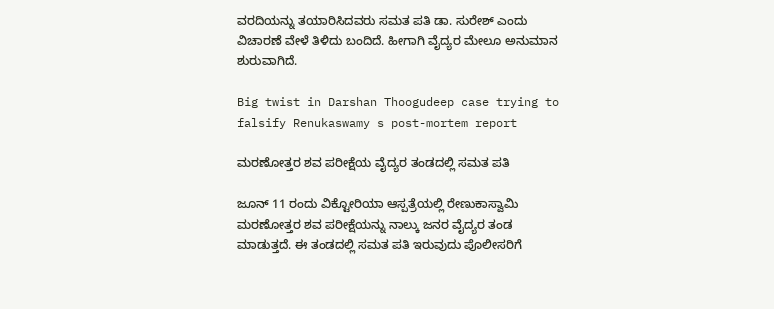ವರದಿಯನ್ನು ತಯಾರಿಸಿದವರು ಸಮತ ಪತಿ ಡಾ. ಸುರೇಶ್ ಎಂದು ವಿಚಾರಣೆ ವೇಳೆ ತಿಳಿದು ಬಂದಿದೆ. ಹೀಗಾಗಿ ವೈದ್ಯರ ಮೇಲೂ ಅನುಮಾನ ಶುರುವಾಗಿದೆ.

Big twist in Darshan Thoogudeep case trying to falsify Renukaswamy s post-mortem report

ಮರಣೋತ್ತರ ಶವ ಪರೀಕ್ಷೆಯ ವೈದ್ಯರ ತಂಡದಲ್ಲಿ ಸಮತ ಪತಿ

ಜೂನ್ 11 ರಂದು ವಿಕ್ಟೋರಿಯಾ ಆಸ್ಪತ್ರೆಯಲ್ಲಿ ರೇಣುಕಾಸ್ವಾಮಿ ಮರಣೋತ್ತರ ಶವ ಪರೀಕ್ಷೆಯನ್ನು ನಾಲ್ಕು ಜನರ ವೈದ್ಯರ ತಂಡ ಮಾಡುತ್ತದೆ. ಈ ತಂಡದಲ್ಲಿ ಸಮತ ಪತಿ ಇರುವುದು ಪೊಲೀಸರಿಗೆ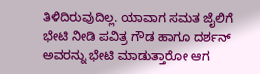ತಿಳಿದಿರುವುದಿಲ್ಲ. ಯಾವಾಗ ಸಮತ ಜೈಲಿಗೆ ಭೇಟಿ ನೀಡಿ ಪವಿತ್ರ ಗೌಡ ಹಾಗೂ ದರ್ಶನ್ ಅವರನ್ನು ಭೇಟಿ ಮಾಡುತ್ತಾರೋ ಆಗ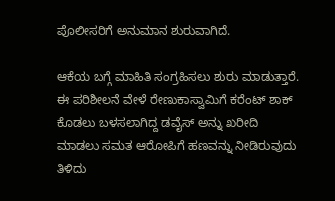ಪೊಲೀಸರಿಗೆ ಅನುಮಾನ ಶುರುವಾಗಿದೆ.

ಆಕೆಯ ಬಗ್ಗೆ ಮಾಹಿತಿ ಸಂಗ್ರಹಿಸಲು ಶುರು ಮಾಡುತ್ತಾರೆ. ಈ ಪರಿಶೀಲನೆ ವೇಳೆ ರೇಣುಕಾಸ್ವಾಮಿಗೆ ಕರೆಂಟ್ ಶಾಕ್ ಕೊಡಲು ಬಳಸಲಾಗಿದ್ದ ಡವೈಸ್‌ ಅನ್ನು ಖರೀದಿ ಮಾಡಲು ಸಮತ ಆರೋಪಿಗೆ ಹಣವನ್ನು ನೀಡಿರುವುದು ತಿಳಿದು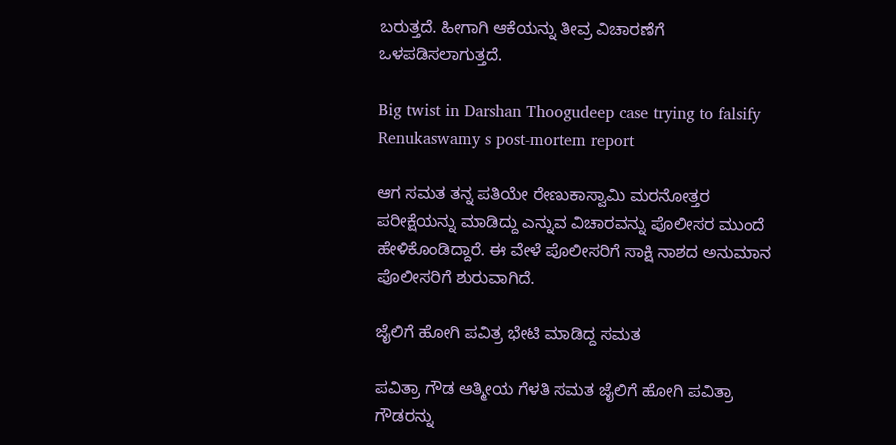ಬರುತ್ತದೆ. ಹೀಗಾಗಿ ಆಕೆಯನ್ನು ತೀವ್ರ ವಿಚಾರಣೆಗೆ ಒಳಪಡಿಸಲಾಗುತ್ತದೆ.

Big twist in Darshan Thoogudeep case trying to falsify Renukaswamy s post-mortem report

ಆಗ ಸಮತ ತನ್ನ ಪತಿಯೇ ರೇಣುಕಾಸ್ವಾಮಿ ಮರನೋತ್ತರ ಪರೀಕ್ಷೆಯನ್ನು ಮಾಡಿದ್ದು ಎನ್ನುವ ವಿಚಾರವನ್ನು ಪೊಲೀಸರ ಮುಂದೆ ಹೇಳಿಕೊಂಡಿದ್ದಾರೆ. ಈ ವೇಳೆ ಪೊಲೀಸರಿಗೆ ಸಾಕ್ಷಿ ನಾಶದ ಅನುಮಾನ ಪೊಲೀಸರಿಗೆ ಶುರುವಾಗಿದೆ.

ಜೈಲಿಗೆ ಹೋಗಿ ಪವಿತ್ರ ಭೇಟಿ ಮಾಡಿದ್ದ ಸಮತ

ಪವಿತ್ರಾ ಗೌಡ ಆತ್ಮೀಯ ಗೆಳತಿ ಸಮತ ಜೈಲಿಗೆ ಹೋಗಿ ಪವಿತ್ರಾ ಗೌಡರನ್ನು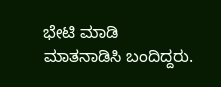ಭೇಟಿ ಮಾಡಿ ಮಾತನಾಡಿಸಿ ಬಂದಿದ್ದರು.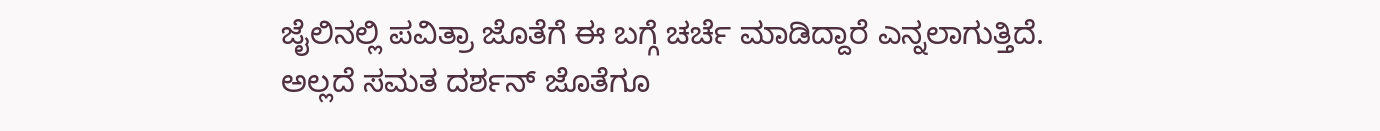ಜೈಲಿನಲ್ಲಿ ಪವಿತ್ರಾ ಜೊತೆಗೆ ಈ ಬಗ್ಗೆ ಚರ್ಚೆ ಮಾಡಿದ್ದಾರೆ ಎನ್ನಲಾಗುತ್ತಿದೆ. ಅಲ್ಲದೆ ಸಮತ ದರ್ಶನ್ ಜೊತೆಗೂ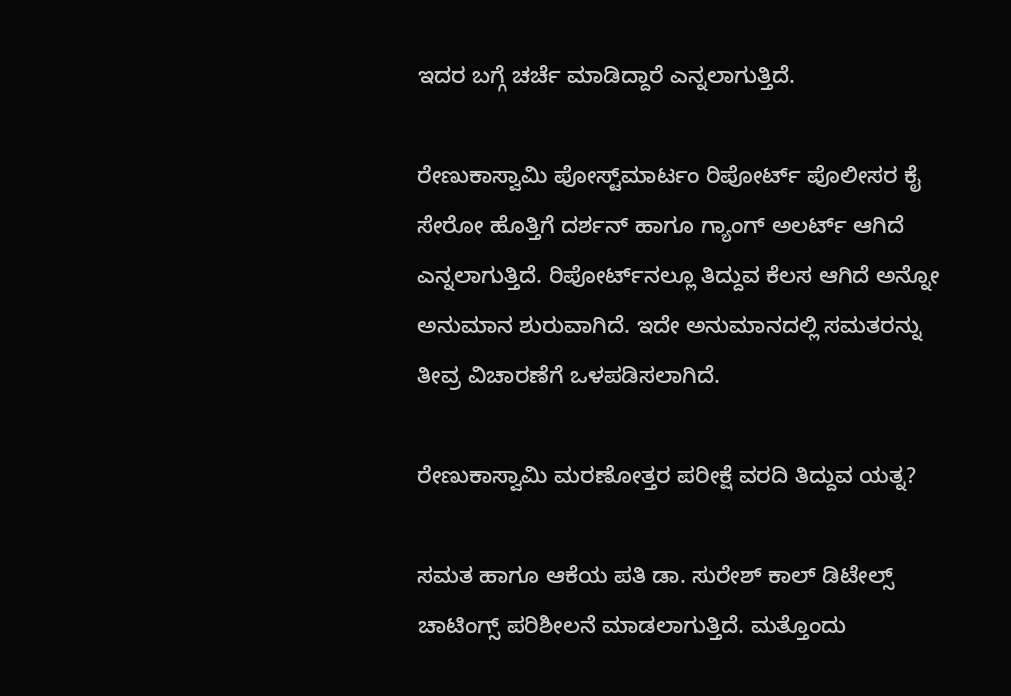ಇದರ ಬಗ್ಗೆ ಚರ್ಚೆ ಮಾಡಿದ್ದಾರೆ ಎನ್ನಲಾಗುತ್ತಿದೆ.

ರೇಣುಕಾಸ್ವಾಮಿ ಪೋಸ್ಟ್‌ಮಾರ್ಟಂ ರಿಪೋರ್ಟ್ ಪೊಲೀಸರ ಕೈ ಸೇರೋ ಹೊತ್ತಿಗೆ ದರ್ಶನ್ ಹಾಗೂ ಗ್ಯಾಂಗ್ ಅಲರ್ಟ್ ಆಗಿದೆ ಎನ್ನಲಾಗುತ್ತಿದೆ. ರಿಪೋರ್ಟ್‌ನಲ್ಲೂ ತಿದ್ದುವ ಕೆಲಸ ಆಗಿದೆ ಅನ್ನೋ ಅನುಮಾನ ಶುರುವಾಗಿದೆ. ಇದೇ ಅನುಮಾನದಲ್ಲಿ ಸಮತರನ್ನು ತೀವ್ರ ವಿಚಾರಣೆಗೆ ಒಳಪಡಿಸಲಾಗಿದೆ.

ರೇಣುಕಾಸ್ವಾಮಿ ಮರಣೋತ್ತರ ಪರೀಕ್ಷೆ ವರದಿ ತಿದ್ದುವ ಯತ್ನ?

ಸಮತ ಹಾಗೂ ಆಕೆಯ ಪತಿ ಡಾ. ಸುರೇಶ್ ಕಾಲ್ ಡಿಟೇಲ್ಸ್ ಚಾಟಿಂಗ್ಸ್ ಪರಿಶೀಲನೆ ಮಾಡಲಾಗುತ್ತಿದೆ. ಮತ್ತೊಂದು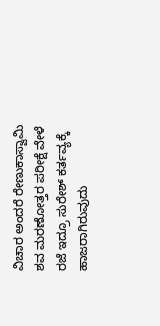ವಿಚಾರ ಅಂದರೆ ರೇಣುಕಾಸ್ವಾಮಿ ಶವ ಮರಣೋತ್ತರ ಪರೀಕ್ಷೆ ವೇಳೆ ರಜೆ ಇದ್ರೂ ಸುರೇಶ್ ಕರ್ತವ್ಯಕ್ಕೆ ಹಾಜರಾಗಿರುವುದು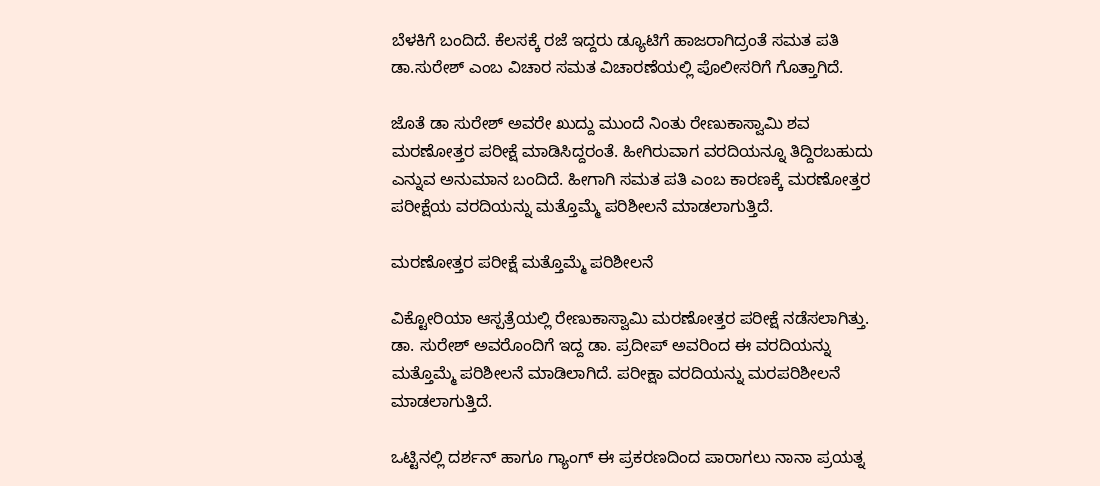ಬೆಳಕಿಗೆ ಬಂದಿದೆ. ಕೆಲಸಕ್ಕೆ ರಜೆ ಇದ್ದರು ಡ್ಯೂಟಿಗೆ ಹಾಜರಾಗಿದ್ರಂತೆ ಸಮತ ಪತಿ ಡಾ.ಸುರೇಶ್ ಎಂಬ ವಿಚಾರ ಸಮತ ವಿಚಾರಣೆಯಲ್ಲಿ ಪೊಲೀಸರಿಗೆ ಗೊತ್ತಾಗಿದೆ.

ಜೊತೆ ಡಾ ಸುರೇಶ್ ಅವರೇ ಖುದ್ದು ಮುಂದೆ ನಿಂತು ರೇಣುಕಾಸ್ವಾಮಿ ಶವ ಮರಣೋತ್ತರ ಪರೀಕ್ಷೆ ಮಾಡಿಸಿದ್ದರಂತೆ. ಹೀಗಿರುವಾಗ ವರದಿಯನ್ನೂ ತಿದ್ದಿರಬಹುದು ಎನ್ನುವ ಅನುಮಾನ ಬಂದಿದೆ. ಹೀಗಾಗಿ ಸಮತ ಪತಿ ಎಂಬ ಕಾರಣಕ್ಕೆ ಮರಣೋತ್ತರ ಪರೀಕ್ಷೆಯ ವರದಿಯನ್ನು ಮತ್ತೊಮ್ಮೆ ಪರಿಶೀಲನೆ ಮಾಡಲಾಗುತ್ತಿದೆ.

ಮರಣೋತ್ತರ ಪರೀಕ್ಷೆ ಮತ್ತೊಮ್ಮೆ ಪರಿಶೀಲನೆ

ವಿಕ್ಟೋರಿಯಾ ಆಸ್ಪತ್ರೆಯಲ್ಲಿ ರೇಣುಕಾಸ್ವಾಮಿ ಮರಣೋತ್ತರ ಪರೀಕ್ಷೆ ನಡೆಸಲಾಗಿತ್ತು. ಡಾ. ಸುರೇಶ್ ಅವರೊಂದಿಗೆ ಇದ್ದ ಡಾ. ಪ್ರದೀಪ್ ಅವರಿಂದ ಈ ವರದಿಯನ್ನು ಮತ್ತೊಮ್ಮೆ ಪರಿಶೀಲನೆ ಮಾಡಿಲಾಗಿದೆ. ಪರೀಕ್ಷಾ ವರದಿಯನ್ನು ಮರಪರಿಶೀಲನೆ ಮಾಡಲಾಗುತ್ತಿದೆ.

ಒಟ್ಟಿನಲ್ಲಿ ದರ್ಶನ್ ಹಾಗೂ ಗ್ಯಾಂಗ್ ಈ ಪ್ರಕರಣದಿಂದ ಪಾರಾಗಲು ನಾನಾ ಪ್ರಯತ್ನ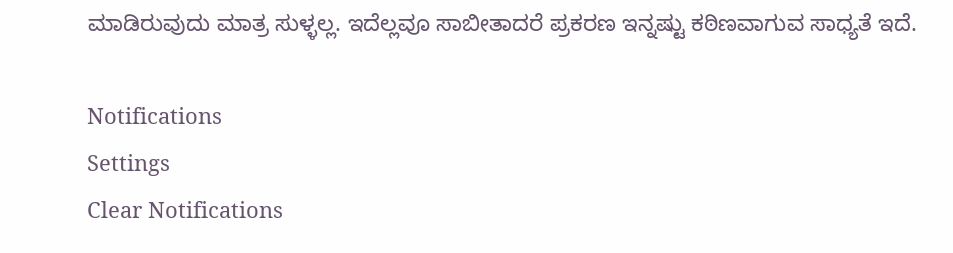ಮಾಡಿರುವುದು ಮಾತ್ರ ಸುಳ್ಳಲ್ಲ. ಇದೆಲ್ಲವೂ ಸಾಬೀತಾದರೆ ಪ್ರಕರಣ ಇನ್ನಷ್ಟು ಕಠಿಣವಾಗುವ ಸಾಧ್ಯತೆ ಇದೆ.

Notifications
Settings
Clear Notifications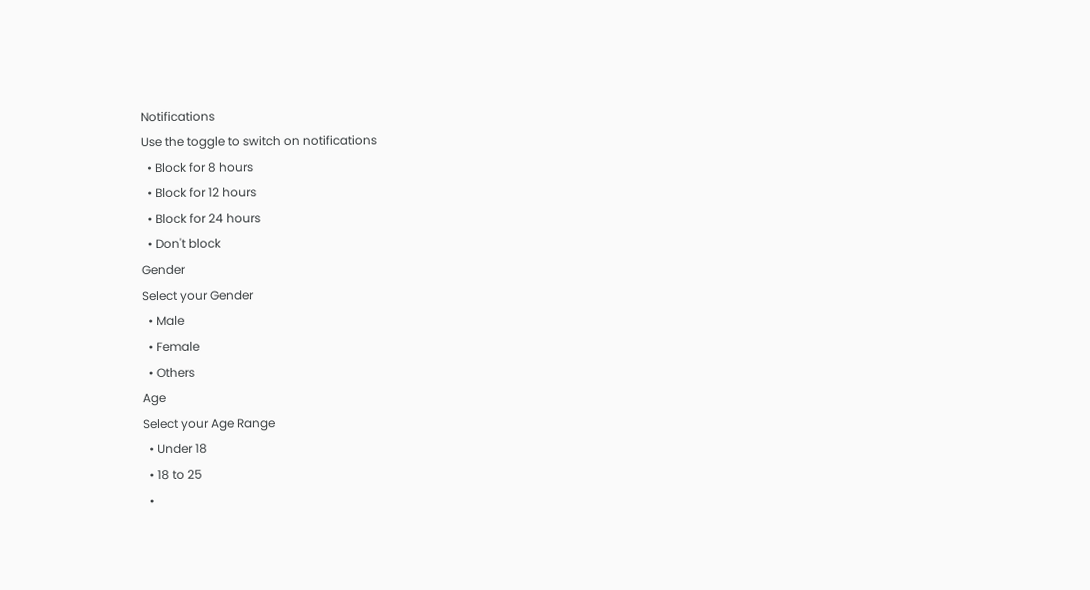Notifications
Use the toggle to switch on notifications
  • Block for 8 hours
  • Block for 12 hours
  • Block for 24 hours
  • Don't block
Gender
Select your Gender
  • Male
  • Female
  • Others
Age
Select your Age Range
  • Under 18
  • 18 to 25
  •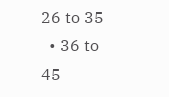26 to 35
  • 36 to 45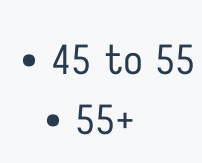• 45 to 55
  • 55+